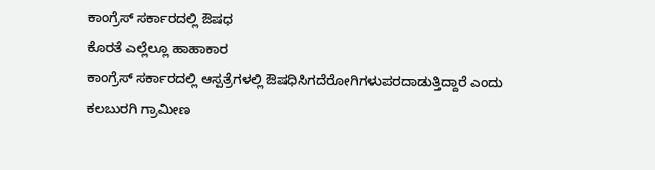ಕಾಂಗ್ರೆಸ್ ಸರ್ಕಾರದಲ್ಲಿ ಔಷಧ
ಕೊರತೆ ಎಲ್ಲೆಲ್ಲೂ ಹಾಹಾಕಾರ
ಕಾಂಗ್ರೆಸ್ ಸರ್ಕಾರದಲ್ಲಿ ಆಸ್ಪತ್ರೆಗಳಲ್ಲಿ ಔಷಧಿಸಿಗದೆರೋಗಿಗಳುಪರದಾಡುತ್ತಿದ್ದಾರೆ ಎಂದು ಕಲಬುರಗಿ ಗ್ರಾಮೀಣ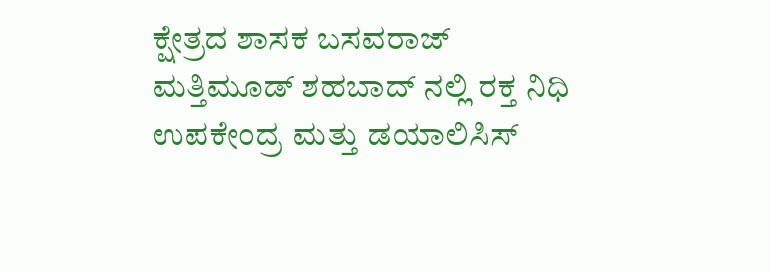ಕ್ಷೇತ್ರದ ಶಾಸಕ ಬಸವರಾಜ್ ಮತ್ತಿಮೂಡ್ ಶಹಬಾದ್ ನಲ್ಲಿ ರಕ್ತ ನಿಧಿ ಉಪಕೇಂದ್ರ ಮತ್ತು ಡಯಾಲಿಸಿಸ್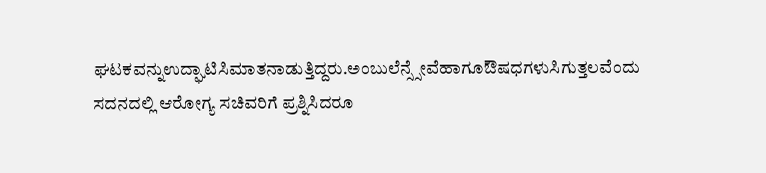ಘಟಕವನ್ನುಉದ್ಘಾಟಿಸಿಮಾತನಾಡುತ್ತಿದ್ದರು.ಅಂಬುಲೆನ್ಸ್ಸೇವೆಹಾಗೂಔಷಧಗಳುಸಿಗುತ್ತಲವೆಂದು ಸದನದಲ್ಲಿ ಆರೋಗ್ಯ ಸಚಿವರಿಗೆ ಪ್ರಶ್ನಿಸಿದರೂ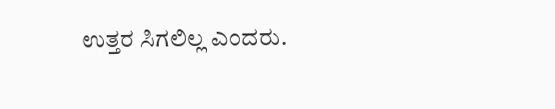ಉತ್ತರ ಸಿಗಲಿಲ್ಲ ಎಂದರು.